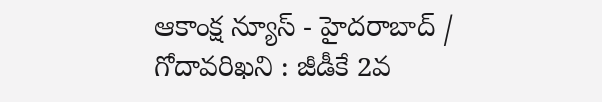ఆకాంక్ష న్యూస్ - హైదరాబాద్ / గోదావరిఖని : జీడీకే 2వ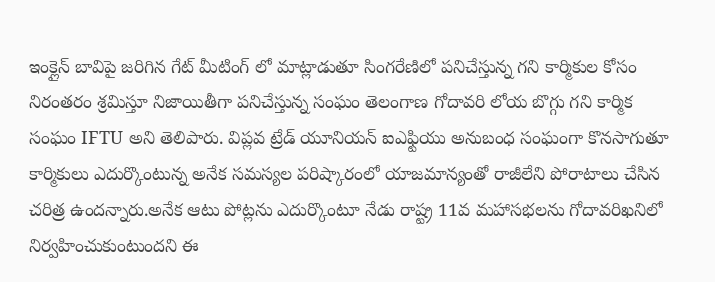ఇంక్లైన్ బావిపై జరిగిన గేట్ మీటింగ్ లో మాట్లాడుతూ సింగరేణిలో పనిచేస్తున్న గని కార్మికుల కోసం నిరంతరం శ్రమిస్తూ నిజాయితీగా పనిచేస్తున్న సంఘం తెలంగాణ గోదావరి లోయ బొగ్గు గని కార్మిక సంఘం IFTU అని తెలిపారు. విప్లవ ట్రేడ్ యూనియన్ ఐఎఫ్టియు అనుబంధ సంఘంగా కొనసాగుతూ కార్మికులు ఎదుర్కొంటున్న అనేక సమస్యల పరిష్కారంలో యాజమాన్యంతో రాజీలేని పోరాటాలు చేసిన చరిత్ర ఉందన్నారు.అనేక ఆటు పోట్లను ఎదుర్కొంటూ నేడు రాష్ట్ర 11వ మహాసభలను గోదావరిఖనిలో నిర్వహించుకుంటుందని ఈ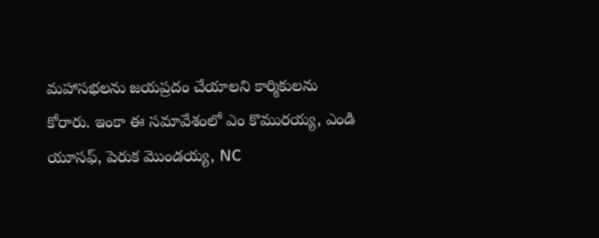మహాసభలను జయప్రదం చేయాలని కార్మికులను కోరారు. ఇంకా ఈ సమావేశంలో ఎం కొమురయ్య, ఎండి యూసఫ్, పెరుక మొండయ్య, NC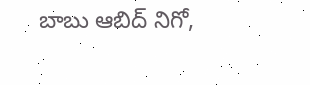బాబు ఆబిద్ నిగో,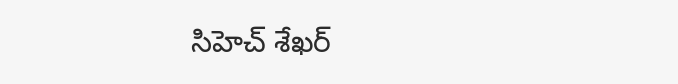సిహెచ్ శేఖర్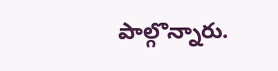పాల్గొన్నారు.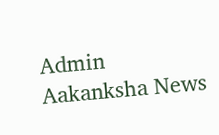Admin
Aakanksha News